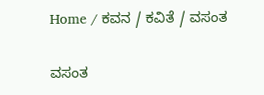Home / ಕವನ / ಕವಿತೆ / ವಸಂತ

ವಸಂತ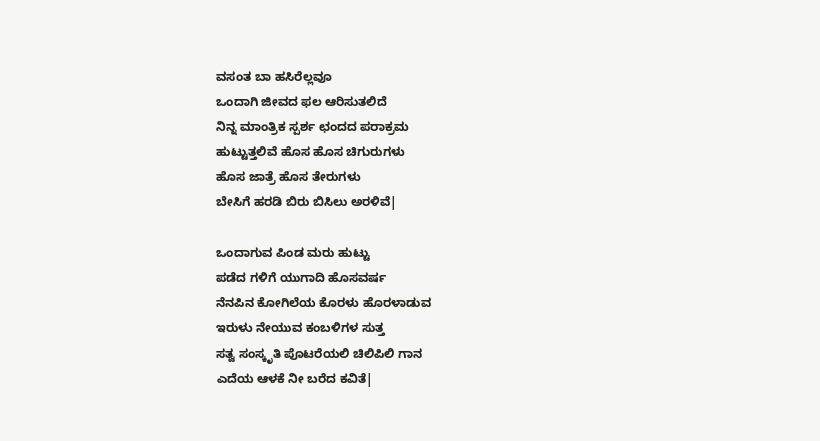ವಸಂತ ಬಾ ಹಸಿರೆಲ್ಲವೂ
ಒಂದಾಗಿ ಜೀವದ ಫಲ ಆರಿಸುತಲಿದೆ
ನಿನ್ನ ಮಾಂತ್ರಿಕ ಸ್ಪರ್ಶ ಛಂದದ ಪರಾಕ್ರಮ
ಹುಟ್ಟುತ್ತಲಿವೆ ಹೊಸ ಹೊಸ ಚಿಗುರುಗಳು
ಹೊಸ ಜಾತ್ರೆ ಹೊಸ ತೇರುಗಳು
ಬೇಸಿಗೆ ಹರಡಿ ಬಿರು ಬಿಸಿಲು ಅರಳಿವೆ|

ಒಂದಾಗುವ ಪಿಂಡ ಮರು ಹುಟ್ಟು
ಪಡೆದ ಗಳಿಗೆ ಯುಗಾದಿ ಹೊಸವರ್ಷ
ನೆನಪಿನ ಕೋಗಿಲೆಯ ಕೊರಳು ಹೊರಳಾಡುವ
ಇರುಳು ನೇಯುವ ಕಂಬಳಿಗಳ ಸುತ್ತ
ಸತ್ವ ಸಂಸ್ಕೃತಿ ಪೊಟರೆಯಲಿ ಚಿಲಿಪಿಲಿ ಗಾನ
ಎದೆಯ ಆಳಕೆ ನೀ ಬರೆದ ಕವಿತೆ|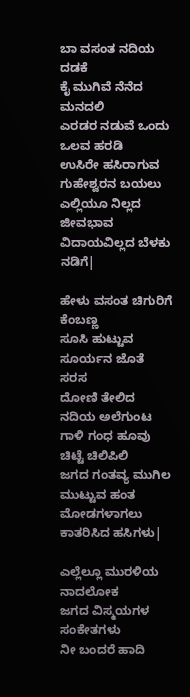ಬಾ ವಸಂತ ನದಿಯ ದಡಕೆ
ಕೈ ಮುಗಿವೆ ನೆನೆದ ಮನದಲಿ
ಎರಡರ ನಡುವೆ ಒಂದು ಒಲವ ಹರಡಿ
ಉಸಿರೇ ಹಸಿರಾಗುವ ಗುಹೇಶ್ವರನ ಬಯಲು
ಎಲ್ಲಿಯೂ ನಿಲ್ಲದ ಜೀವಭಾವ
ವಿದಾಯವಿಲ್ಲದ ಬೆಳಕು ನಡಿಗೆ|

ಹೇಳು ವಸಂತ ಚಿಗುರಿಗೆ ಕೆಂಬಣ್ಣ
ಸೂಸಿ ಹುಟ್ಟುವ ಸೂರ್ಯನ ಜೊತೆ ಸರಸ
ದೋಣಿ ತೇಲಿದ ನದಿಯ ಅಲೆಗುಂಟ
ಗಾಳಿ ಗಂಧ ಹೂವು ಚಿಟ್ಟೆ ಚಿಲಿಪಿಲಿ
ಜಗದ ಗಂತವ್ಯ ಮುಗಿಲ ಮುಟ್ಟುವ ಹಂತ
ಮೋಡಗಳಾಗಲು ಕಾತರಿಸಿದ ಹಸಿಗಳು|

ಎಲ್ಲೆಲ್ಲೂ ಮುರಳಿಯ ನಾದಲೋಕ
ಜಗದ ವಿಸ್ಮಯಗಳ ಸಂಕೇತಗಳು
ನೀ ಬಂದರೆ ಹಾದಿ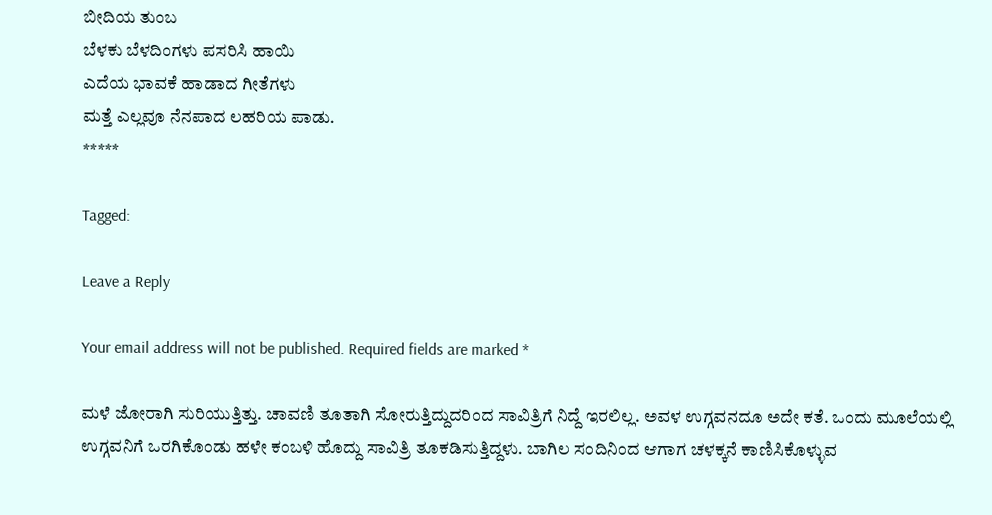ಬೀದಿಯ ತುಂಬ
ಬೆಳಕು ಬೆಳದಿಂಗಳು ಪಸರಿಸಿ ಹಾಯಿ
ಎದೆಯ ಭಾವಕೆ ಹಾಡಾದ ಗೀತೆಗಳು
ಮತ್ತೆ ಎಲ್ಲವೂ ನೆನಪಾದ ಲಹರಿಯ ಪಾಡು.
*****

Tagged:

Leave a Reply

Your email address will not be published. Required fields are marked *

ಮಳೆ ಜೋರಾಗಿ ಸುರಿಯುತ್ತಿತ್ತು. ಚಾವಣಿ ತೂತಾಗಿ ಸೋರುತ್ತಿದ್ದುದರಿಂದ ಸಾವಿತ್ರಿಗೆ ನಿದ್ದೆ ಇರಲಿಲ್ಲ. ಅವಳ ಉಗ್ಗವನದೂ ಅದೇ ಕತೆ. ಒಂದು ಮೂಲೆಯಲ್ಲಿ ಉಗ್ಗವನಿಗೆ ಒರಗಿಕೊಂಡು ಹಳೇ ಕಂಬಳಿ ಹೊದ್ದು ಸಾವಿತ್ರಿ ತೂಕಡಿಸುತ್ತಿದ್ದಳು. ಬಾಗಿಲ ಸಂದಿನಿಂದ ಆಗಾಗ ಚಳಕ್ಕನೆ ಕಾಣಿಸಿಕೊಳ್ಳುವ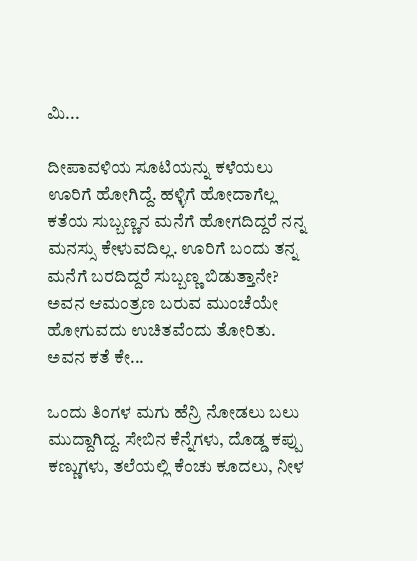ಮಿ...

ದೀಪಾವಳಿಯ ಸೂಟಿಯನ್ನು ಕಳೆಯಲು ಊರಿಗೆ ಹೋಗಿದ್ದೆ. ಹಳ್ಳಿಗೆ ಹೋದಾಗೆಲ್ಲ ಕತೆಯ ಸುಬ್ಬಣ್ಣನ ಮನೆಗೆ ಹೋಗದಿದ್ದರೆ ನನ್ನ ಮನಸ್ಸು ಕೇಳುವದಿಲ್ಲ. ಊರಿಗೆ ಬಂದು ತನ್ನ ಮನೆಗೆ ಬರದಿದ್ದರೆ ಸುಬ್ಬಣ್ಣ ಬಿಡುತ್ತಾನೇ? ಅವನ ಆಮಂತ್ರಣ ಬರುವ ಮುಂಚೆಯೇ ಹೋಗುವದು ಉಚಿತವೆಂದು ತೋರಿತು. ಅವನ ಕತೆ ಕೇ...

ಒಂದು ತಿಂಗಳ ಮಗು ಹೆನ್ರಿ ನೋಡಲು ಬಲು ಮುದ್ದಾಗಿದ್ದ. ಸೇಬಿನ ಕೆನ್ನೆಗಳು, ದೊಡ್ಡ ಕಪ್ಪು ಕಣ್ಣುಗಳು, ತಲೆಯಲ್ಲಿ ಕೆಂಚು ಕೂದಲು, ನೀಳ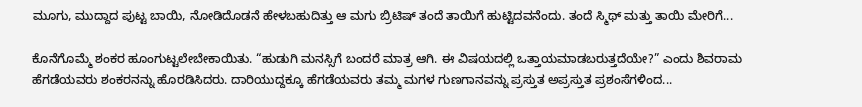ಮೂಗು, ಮುದ್ದಾದ ಪುಟ್ಟ ಬಾಯಿ, ನೋಡಿದೊಡನೆ ಹೇಳಬಹುದಿತ್ತು ಆ ಮಗು ಬ್ರಿಟಿಷ್ ತಂದೆ ತಾಯಿಗೆ ಹುಟ್ಟಿದವನೆಂದು. ತಂದೆ ಸ್ಮಿಥ್ ಮತ್ತು ತಾಯಿ ಮೇರಿಗೆ...

ಕೊನೆಗೊಮ್ಮೆ ಶಂಕರ ಹೂಂಗುಟ್ಟಲೇಬೇಕಾಯಿತು. “ಹುಡುಗಿ ಮನಸ್ಸಿಗೆ ಬಂದರೆ ಮಾತ್ರ ಆಗಿ. ಈ ವಿಷಯದಲ್ಲಿ ಒತ್ತಾಯಮಾಡಬರುತ್ತದೆಯೇ?” ಎಂದು ಶಿವರಾಮ ಹೆಗಡೆಯವರು ಶಂಕರನನ್ನು ಹೊರಡಿಸಿದರು. ದಾರಿಯುದ್ದಕ್ಕೂ ಹೆಗಡೆಯವರು ತಮ್ಮ ಮಗಳ ಗುಣಗಾನವನ್ನು ಪ್ರಸ್ತುತ ಅಪ್ರಸ್ತುತ ಪ್ರಶಂಸೆಗಳಿಂದ...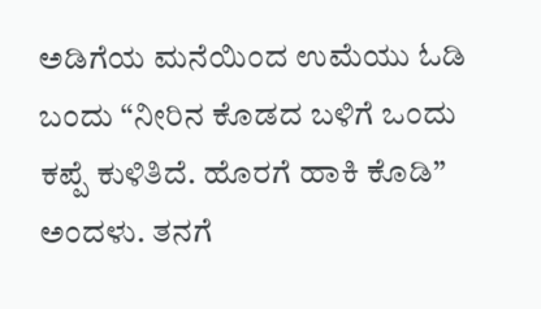ಅಡಿಗೆಯ ಮನೆಯಿಂದ ಉಮೆಯು ಓಡಿ ಬಂದು “ನೀರಿನ ಕೊಡದ ಬಳಿಗೆ ಒಂದು ಕಪ್ಪೆ ಕುಳಿತಿದೆ. ಹೊರಗೆ ಹಾಕಿ ಕೊಡಿ” ಅಂದಳು. ತನಗೆ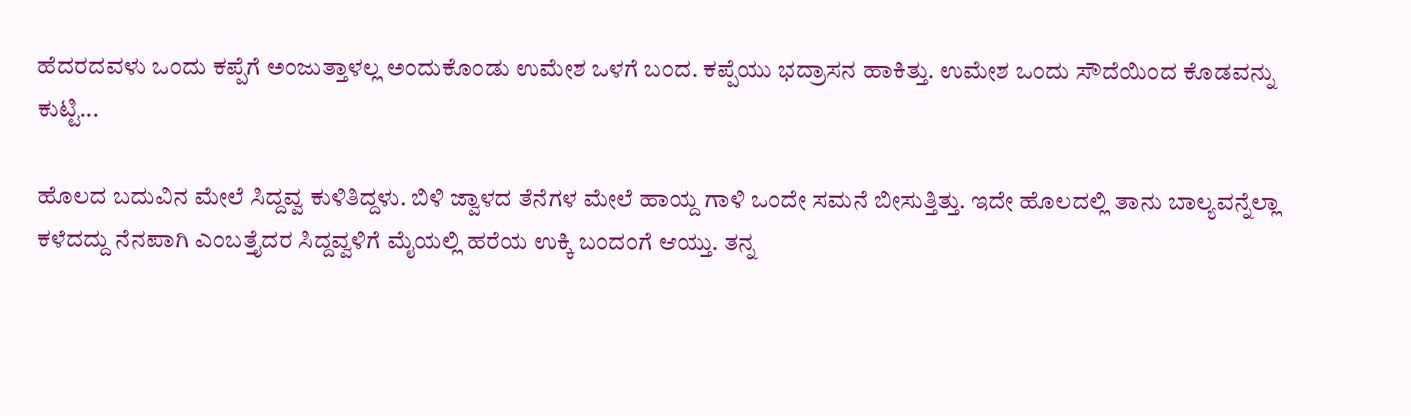ಹೆದರದವಳು ಒಂದು ಕಪ್ಪೆಗೆ ಅಂಜುತ್ತಾಳಲ್ಲ ಅಂದುಕೊಂಡು ಉಮೇಶ ಒಳಗೆ ಬಂದ. ಕಪ್ಪೆಯು ಭದ್ರಾಸನ ಹಾಕಿತ್ತು. ಉಮೇಶ ಒಂದು ಸೌದೆಯಿಂದ ಕೊಡವನ್ನು ಕುಟ್ಟಿ...

ಹೊಲದ ಬದುವಿನ ಮೇಲೆ ಸಿದ್ದವ್ವ ಕುಳಿತಿದ್ದಳು. ಬಿಳಿ ಜ್ವಾಳದ ತೆನೆಗಳ ಮೇಲೆ ಹಾಯ್ದ ಗಾಳಿ ಒಂದೇ ಸಮನೆ ಬೀಸುತ್ತಿತ್ತು. ಇದೇ ಹೊಲದಲ್ಲಿ ತಾನು ಬಾಲ್ಯವನ್ನೆಲ್ಲಾ ಕಳೆದದ್ದು ನೆನಪಾಗಿ ಎಂಬತ್ತೈದರ ಸಿದ್ದವ್ವಳಿಗೆ ಮೈಯಲ್ಲಿ ಹರೆಯ ಉಕ್ಕಿ ಬಂದಂಗೆ ಆಯ್ತು. ತನ್ನ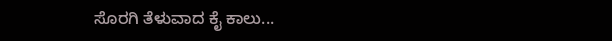ಸೊರಗಿ ತೆಳುವಾದ ಕೈ ಕಾಲು...